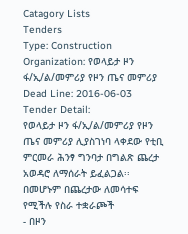Catagory Lists
Tenders
Type: Construction
Organization: የወላይታ ዞን ፋ/ኢ/ል/መምሪያ የዞን ጤና መምሪያ
Dead Line: 2016-06-03
Tender Detail:
የወላይታ ዞን ፋ/ኢ/ል/መምሪያ የዞን ጤና መምሪያ ሊያስገነባ ላቀደው የቲቢ ምርመራ ሕንፃ ግንባታ በግልጽ ጨረታ አወዳሮ ለማሰራት ይፈልጋል፡፡
በመሆኑም በጨረታው ለመሳተፍ የሚችሉ የስራ ተቋራጮች
- በዞን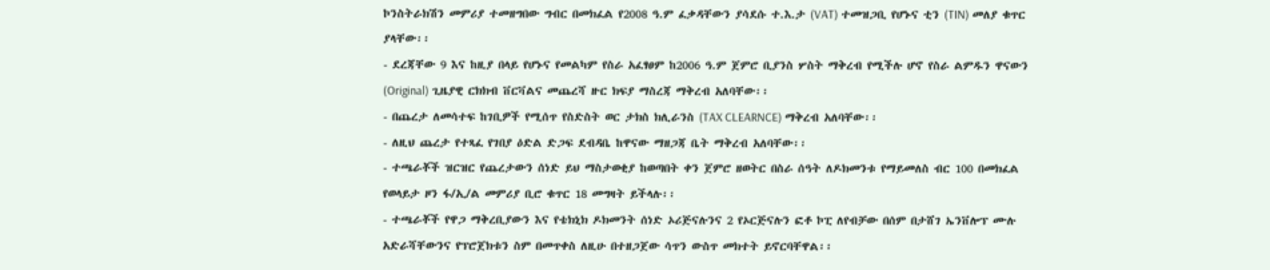ኮንስትራክሽን መምሪያ ተመዘግበው ግብር በመክፈል የ2008 ዓ.ም ፈቃዳቸውን ያሳደሱ ተ.እ.ታ (VAT) ተመዝጋቢ የሆኑና ቲን (TIN) መለያ ቁጥር ያላቸው፡፡
- ደረጃቸው 9 እና ከዚያ በላይ የሆኑና የመልካም የስራ አፈፃፀም ከ2006 ዓ.ም ጀምሮ ቢያንስ ሦስት ማቅረብ የሚችሉ ሆኖ የስራ ልምዱን ዋናውን (Original) ጊዜያዊ ርክክብ ቨርቫልና መጨረሻ ዙር ክፍያ ማስረጃ ማቅረብ አለባቸው፡፡
- በጨረታ ለመሳተፍ ከገቢዎች የሚሰጥ የስድስት ወር ታክስ ክሊራንስ (TAX CLEARNCE) ማቅረብ አለባቸው፡፡
- ለዚህ ጨረታ የተጻፈ የገበያ ዕድል ድጋፍ ደብዳቤ ከዋናው ማዘጋጃ ቤት ማቅረብ አለባቸው፡፡
- ተጫራቾች ዝርዝር የጨረታውን ሰነድ ይህ ማስታወቂያ ከወጣበት ቀን ጀምሮ ዘወትር በስራ ሰዓት ለዶክመንቱ የማይመለስ ብር 100 በመክፈል የወላይታ ዞን ፋ/ኢ/ል መምሪያ ቢሮ ቁጥር 18 መግዛት ይችላሉ፡፡
- ተጫራቾች የዋጋ ማቅረቢያውን እና የቴክኒክ ዶክመንት ሰነድ ኦሪጅናሉንና 2 የኦርጅናሉን ፎቶ ኮፒ ለየብቻው በሰም በታሸገ ኤንቨሎፕ ሙሉ አድራሻቸውንና የፕሮጀክቱን ስም በመጥቀስ ለዚሁ በተዘጋጀው ሳጥን ውስጥ መክተት ይኖርባቸዋል፡፡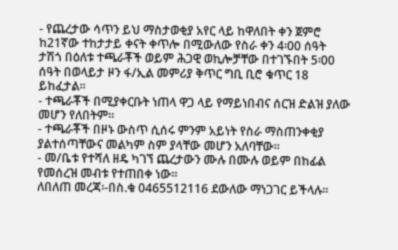- የጨረታው ሳጥን ይህ ማስታወቂያ አየር ላይ ከዋለበት ቀን ጀምሮ ከ21ኛው ተከታታይ ቀናት ቀጥሎ በሚውለው የስራ ቀን 4፡00 ሰዓት ታሽጎ በዕለቱ ተጫራቾች ወይም ሕጋዊ ወኪሎቻቸው በተገኙበት 5፡00 ሰዓት በወላይታ ዞን ፋ/ኢል መምሪያ ቅጥር ግቢ ቢሮ ቁጥር 18 ይከፈታል፡፡
- ተጫራቾች በሚያቀርቡት ነጠላ ዋጋ ላይ የማይነበብና ሰርዝ ድልዝ ያለው መሆን የለበትም፡፡
- ተጫራቾች በዞኑ ውስጥ ሲሰሩ ምንም አይነት የስራ ማስጠንቀቂያ ያልተሰጣቸውና መልካም ስም ያላቸው መሆን አለባቸው፡፡
- መ/ቤቱ የተሻለ ዘዴ ካገኘ ጨረታውን ሙሉ በሙሉ ወይም በከፊል የመሰረዝ መብቱ የተጠበቀ ነው፡፡
ለበለጠ መረጃ፡-በስ.ቁ 0465512116 ደውለው ማነጋገር ይችላሉ፡፡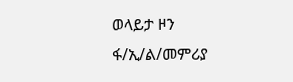ወላይታ ዞን ፋ/ኢ/ል/መምሪያ